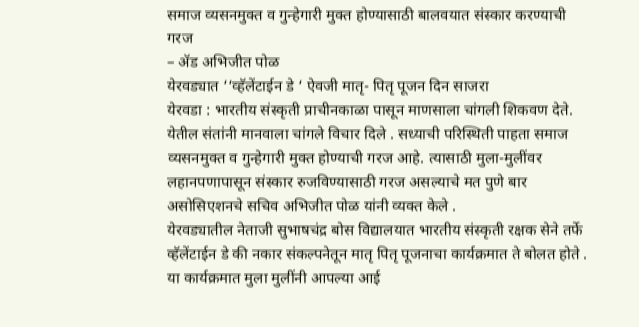समाज व्यसनमुक्त व गुन्हेगारी मुक्त होण्यासाठी बालवयात संस्कार करण्याची गरज
– ॲड अभिजीत पोळ
येरवड्यात ‘‘व्हॅलेंटाईन डे ‘ ऐवजी मातृ- पितृ पूजन दिन साजरा
येरवडा : भारतीय संस्कृती प्राचीनकाळा पासून माणसाला चांगली शिकवण देते. येतील संतांनी मानवाला चांगले विचार दिले . सध्याची परिस्थिती पाहता समाज व्यसनमुक्त व गुन्हेगारी मुक्त होण्याची गरज आहे. त्यासाठी मुला-मुलींवर लहानपणापासून संस्कार रुजविण्यासाठी गरज असल्याचे मत पुणे बार असोसिएशनचे सचिव अभिजीत पोळ यांनी व्यक्त केले .
येरवड्यातील नेताजी सुभाषचंद्र बोस विद्यालयात भारतीय संस्कृती रक्षक सेने तर्फे व्हॅलेंटाईन डे की नकार संकल्पनेतून मातृ पितृ पूजनाचा कार्यक्रमात ते बोलत होते . या कार्यक्रमात मुला मुलींनी आपल्या आई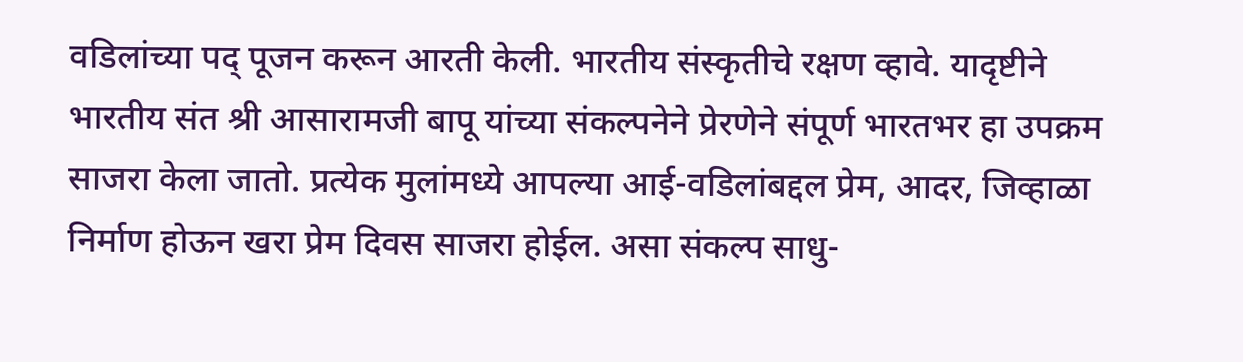वडिलांच्या पद् पूजन करून आरती केली. भारतीय संस्कृतीचे रक्षण व्हावे. यादृष्टीने भारतीय संत श्री आसारामजी बापू यांच्या संकल्पनेने प्रेरणेने संपूर्ण भारतभर हा उपक्रम साजरा केला जातो. प्रत्येक मुलांमध्ये आपल्या आई-वडिलांबद्दल प्रेम, आदर, जिव्हाळा निर्माण होऊन खरा प्रेम दिवस साजरा होईल. असा संकल्प साधु-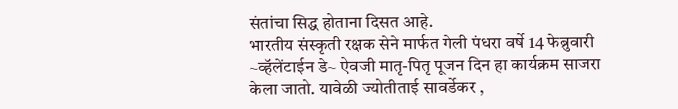संतांचा सिद्ध होताना दिसत आहे.
भारतीय संस्कृती रक्षक सेने मार्फत गेली पंधरा वर्षे 14 फेब्रुवारी ~व्हॅलेंटाईन डे~ ऐवजी मातृ-पितृ पूजन दिन हा कार्यक्रम साजरा केला जातो. यावेळी ज्योतीताई सावर्डेकर ,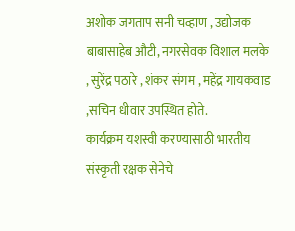अशोक जगताप सनी चव्हाण , उद्योजक बाबासाहेब औटी, नगरसेवक विशाल मलके , सुरेंद्र पठारे , शंकर संगम , महेंद्र गायकवाड ,सचिन धीवार उपस्थित होते.
कार्यक्रम यशस्वी करण्यासाठी भारतीय संस्कृती रक्षक सेनेचे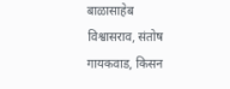बाळासाहेब विश्वासराव, संतोष गायकवाड, किसन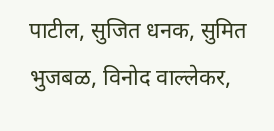पाटील, सुजित धनक, सुमित भुजबळ, विनोद वाल्लेकर,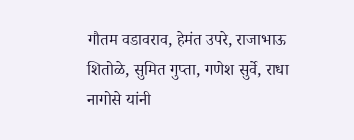गौतम वडावराव, हेमंत उपरे, राजाभाऊ शितोळे, सुमित गुप्ता, गणेश सुर्वे, राधा नागोसे यांनी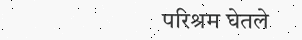परिश्रम घेतले